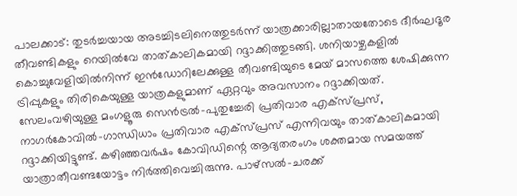പാലക്കാട്: തുടർച്ചയായ അടച്ചിടലിനെത്തുടർന്ന് യാത്രക്കാരില്ലാതായതോടെ ദീർഘദൂര തീവണ്ടികളും റെയിൽവേ താത്കാലികമായി റദ്ദാക്കിത്തുടങ്ങി. ശനിയാഴ്ചകളിൽ കൊച്ചുവേളിയിൽനിന്ന് ഇൻഡോറിലേക്കുള്ള തീവണ്ടിയുടെ മേയ് മാസത്തെ ശേഷിക്കുന്ന ട്രിപ്പുകളും തിരികെയുള്ള യാത്രകളുമാണ് ഏറ്റവും അവസാനം റദ്ദാക്കിയത്. സേലംവഴിയുള്ള മംഗളൂരു സെൻട്രൽ-പുതുച്ചേരി പ്രതിവാര എക്സ്പ്രസ്, നാഗർകോവിൽ-ഗാന്ധിധാം പ്രതിവാര എക്സ്പ്രസ് എന്നിവയും താത്കാലികമായി റദ്ദാക്കിയിട്ടുണ്ട്. കഴിഞ്ഞവർഷം കോവിഡിന്റെ ആദ്യതരംഗം ശക്തമായ സമയത്ത് യാത്രാതീവണ്ടയോട്ടം നിർത്തിവെച്ചിരുന്നു. പാഴ്സൽ-ചരക്ക്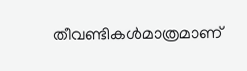തീവണ്ടികൾമാത്രമാണ്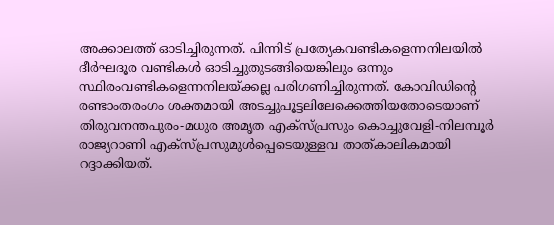അക്കാലത്ത് ഓടിച്ചിരുന്നത്. പിന്നിട് പ്രത്യേകവണ്ടികളെന്നനിലയിൽ ദീർഘദൂര വണ്ടികൾ ഓടിച്ചുതുടങ്ങിയെങ്കിലും ഒന്നും സ്ഥിരംവണ്ടികളെന്നനിലയ്ക്കല്ല പരിഗണിച്ചിരുന്നത്. കോവിഡിന്റെ രണ്ടാംതരംഗം ശക്തമായി അടച്ചുപൂട്ടലിലേക്കെത്തിയതോടെയാണ് തിരുവനന്തപുരം-മധുര അമൃത എക്സ്പ്രസും കൊച്ചുവേളി-നിലമ്പൂർ രാജ്യറാണി എക്സ്പ്രസുമുൾപ്പെടെയുള്ളവ താത്കാലികമായി റദ്ദാക്കിയത്.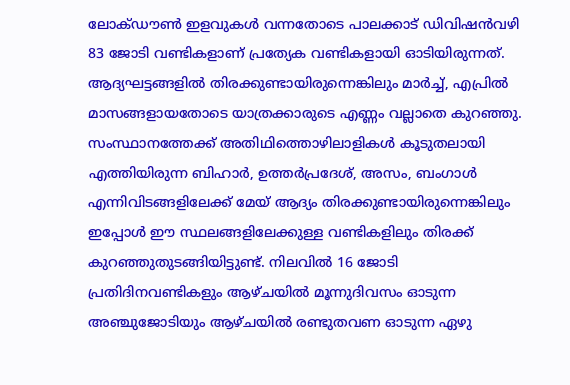ലോക്ഡൗൺ ഇളവുകൾ വന്നതോടെ പാലക്കാട് ഡിവിഷൻവഴി 83 ജോടി വണ്ടികളാണ് പ്രത്യേക വണ്ടികളായി ഓടിയിരുന്നത്. ആദ്യഘട്ടങ്ങളിൽ തിരക്കുണ്ടായിരുന്നെങ്കിലും മാർച്ച്, എപ്രിൽ മാസങ്ങളായതോടെ യാത്രക്കാരുടെ എണ്ണം വല്ലാതെ കുറഞ്ഞു. സംസ്ഥാനത്തേക്ക് അതിഥിത്തൊഴിലാളികൾ കൂടുതലായി എത്തിയിരുന്ന ബിഹാർ, ഉത്തർപ്രദേശ്, അസം, ബംഗാൾ എന്നിവിടങ്ങളിലേക്ക് മേയ് ആദ്യം തിരക്കുണ്ടായിരുന്നെങ്കിലും ഇപ്പോൾ ഈ സ്ഥലങ്ങളിലേക്കുള്ള വണ്ടികളിലും തിരക്ക് കുറഞ്ഞുതുടങ്ങിയിട്ടുണ്ട്. നിലവിൽ 16 ജോടി പ്രതിദിനവണ്ടികളും ആഴ്ചയിൽ മൂന്നുദിവസം ഓടുന്ന അഞ്ചുജോടിയും ആഴ്ചയിൽ രണ്ടുതവണ ഓടുന്ന ഏഴു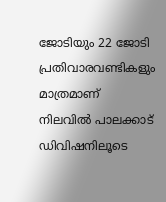ജോടിയും 22 ജോടി പ്രതിവാരവണ്ടികളും മാത്രമാണ് നിലവിൽ പാലക്കാട് ഡിവിഷനിലൂടെ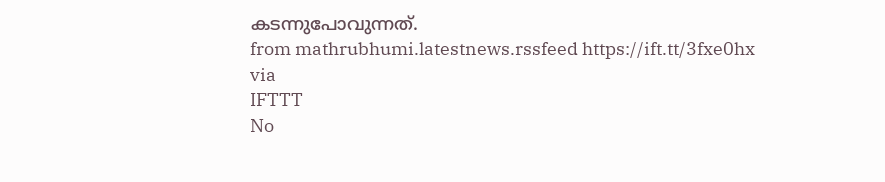കടന്നുപോവുന്നത്.
from mathrubhumi.latestnews.rssfeed https://ift.tt/3fxe0hx
via
IFTTT
No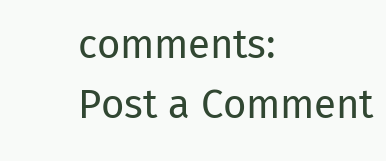comments:
Post a Comment